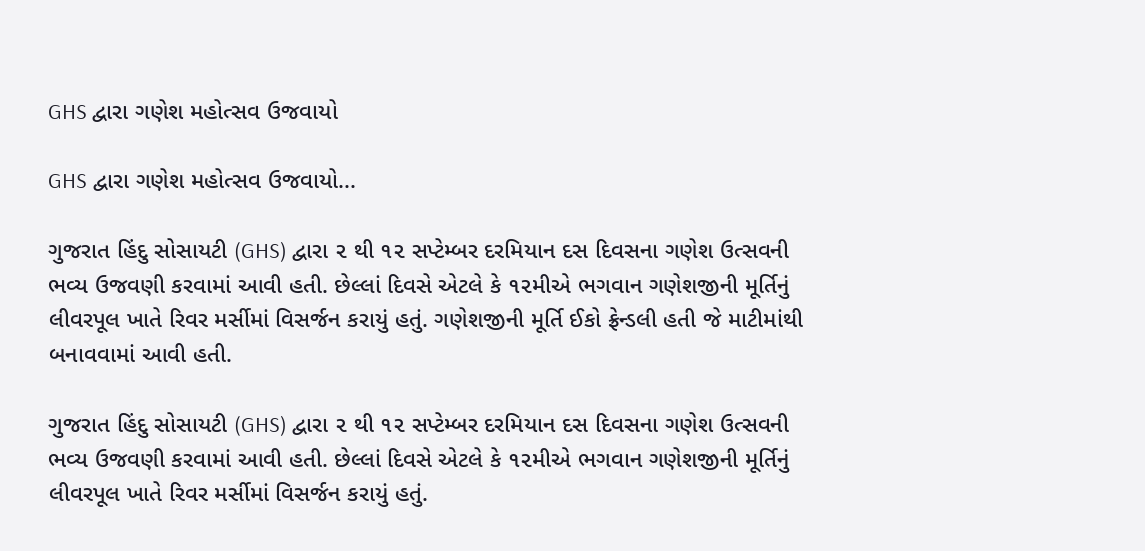GHS દ્વારા ગણેશ મહોત્સવ ઉજવાયો

GHS દ્વારા ગણેશ મહોત્સવ ઉજવાયો...

ગુજરાત હિંદુ સોસાયટી (GHS) દ્વારા ૨ થી ૧૨ સપ્ટેમ્બર દરમિયાન દસ દિવસના ગણેશ ઉત્સવની ભવ્ય ઉજવણી કરવામાં આવી હતી. છેલ્લાં દિવસે એટલે કે ૧૨મીએ ભગવાન ગણેશજીની મૂર્તિનું લીવરપૂલ ખાતે રિવર મર્સીમાં વિસર્જન કરાયું હતું. ગણેશજીની મૂર્તિ ઈકો ફ્રેન્ડલી હતી જે માટીમાંથી બનાવવામાં આવી હતી.

ગુજરાત હિંદુ સોસાયટી (GHS) દ્વારા ૨ થી ૧૨ સપ્ટેમ્બર દરમિયાન દસ દિવસના ગણેશ ઉત્સવની ભવ્ય ઉજવણી કરવામાં આવી હતી. છેલ્લાં દિવસે એટલે કે ૧૨મીએ ભગવાન ગણેશજીની મૂર્તિનું લીવરપૂલ ખાતે રિવર મર્સીમાં વિસર્જન કરાયું હતું.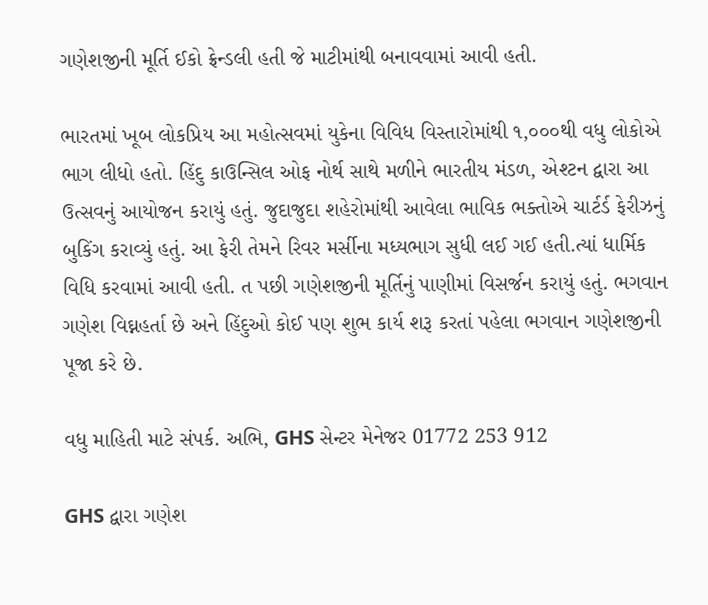ગણેશજીની મૂર્તિ ઈકો ફ્રેન્ડલી હતી જે માટીમાંથી બનાવવામાં આવી હતી.

ભારતમાં ખૂબ લોકપ્રિય આ મહોત્સવમાં યુકેના વિવિધ વિસ્તારોમાંથી ૧,૦૦૦થી વધુ લોકોએ ભાગ લીધો હતો. હિંદુ કાઉન્સિલ ઓફ નોર્થ સાથે મળીને ભારતીય મંડળ, એશ્ટન દ્વારા આ ઉત્સવનું આયોજન કરાયું હતું. જુદાજુદા શહેરોમાંથી આવેલા ભાવિક ભક્તોએ ચાર્ટર્ડ ફેરીઝનું બુકિંગ કરાવ્યું હતું. આ ફેરી તેમને રિવર મર્સીના મધ્યભાગ સુધી લઈ ગઈ હતી.ત્યાં ધાર્મિક વિધિ કરવામાં આવી હતી. ત પછી ગણેશજીની મૂર્તિનું પાણીમાં વિસર્જન કરાયું હતું. ભગવાન ગણેશ વિઘ્નહર્તા છે અને હિંદુઓ કોઈ પણ શુભ કાર્ય શરૂ કરતાં પહેલા ભગવાન ગણેશજીની પૂજા કરે છે.

વધુ માહિતી માટે સંપર્ક. અભિ, GHS સેન્ટર મેનેજર 01772 253 912

GHS દ્વારા ગણેશ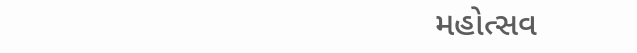મહોત્સવ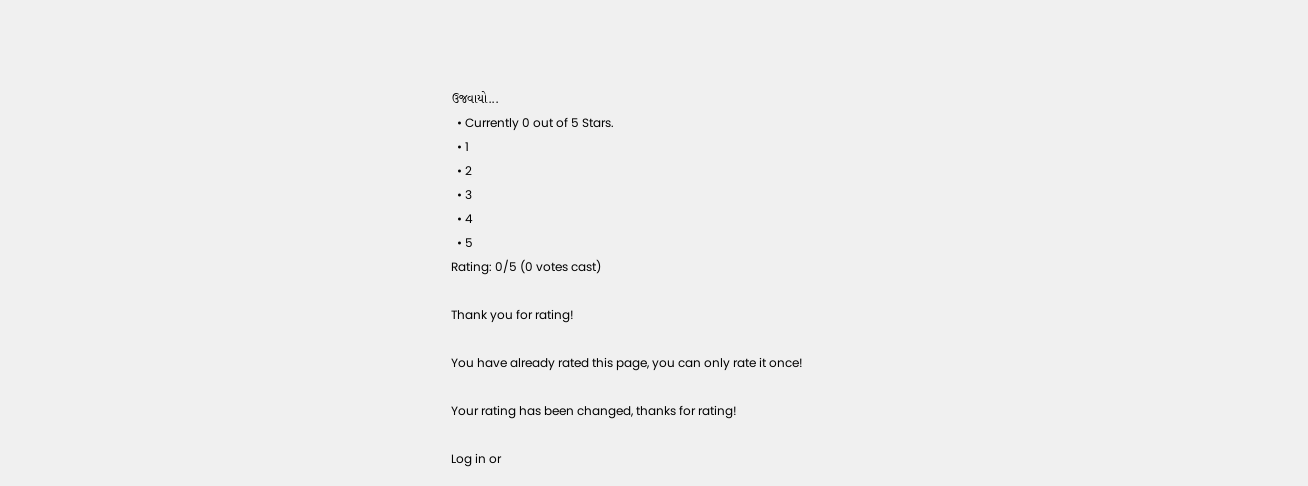ઉજવાયો...
  • Currently 0 out of 5 Stars.
  • 1
  • 2
  • 3
  • 4
  • 5
Rating: 0/5 (0 votes cast)

Thank you for rating!

You have already rated this page, you can only rate it once!

Your rating has been changed, thanks for rating!

Log in or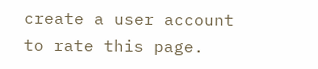create a user account to rate this page.